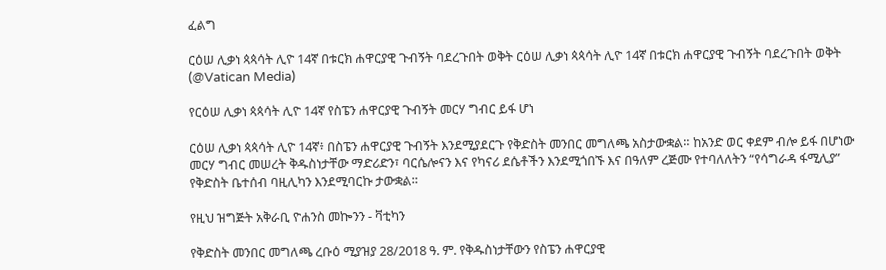ፈልግ

ርዕሠ ሊቃነ ጳጳሳት ሊዮ 14ኛ በቱርክ ሐዋርያዊ ጉብኝት ባደረጉበት ወቅት ርዕሠ ሊቃነ ጳጳሳት ሊዮ 14ኛ በቱርክ ሐዋርያዊ ጉብኝት ባደረጉበት ወቅት   (@Vatican Media)

የርዕሠ ሊቃነ ጳጳሳት ሊዮ 14ኛ የስፔን ሐዋርያዊ ጉብኝት መርሃ ግብር ይፋ ሆነ

ርዕሠ ሊቃነ ጳጳሳት ሊዮ 14ኛ፥ በስፔን ሐዋርያዊ ጉብኝት እንደሚያደርጉ የቅድስት መንበር መግለጫ አስታውቋል። ከአንድ ወር ቀደም ብሎ ይፋ በሆነው መርሃ ግብር መሠረት ቅዱስነታቸው ማድሪድን፣ ባርሴሎናን እና የካናሪ ደሴቶችን እንደሚጎበኙ እና በዓለም ረጅሙ የተባለለትን “የሳግራዳ ፋሚሊያ” የቅድስት ቤተሰብ ባዚሊካን እንደሚባርኩ ታውቋል።

የዚህ ዝግጅት አቅራቢ ዮሐንስ መኰንን - ቫቲካን

የቅድስት መንበር መግለጫ ረቡዕ ሚያዝያ 28/2018 ዓ. ም. የቅዱስነታቸውን የስፔን ሐዋርያዊ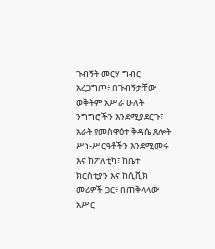ጉብኝት መርሃ ግብር አረጋግጦ፥ በጉብኝታቸው ወቅትም አሥራ ሁለት ንግግሮችን እንደሚያደርጉ፣ አራት የመስዋዕተ ቅዳሴ ጸሎት ሥነ-ሥርዓቶችን እንደሚመሩ እና ከፖለቲካ፣ ከቤተ ክርስቲያን እና ከሲቪክ መሪዎች ጋር፥ በጠቅላላው አሥር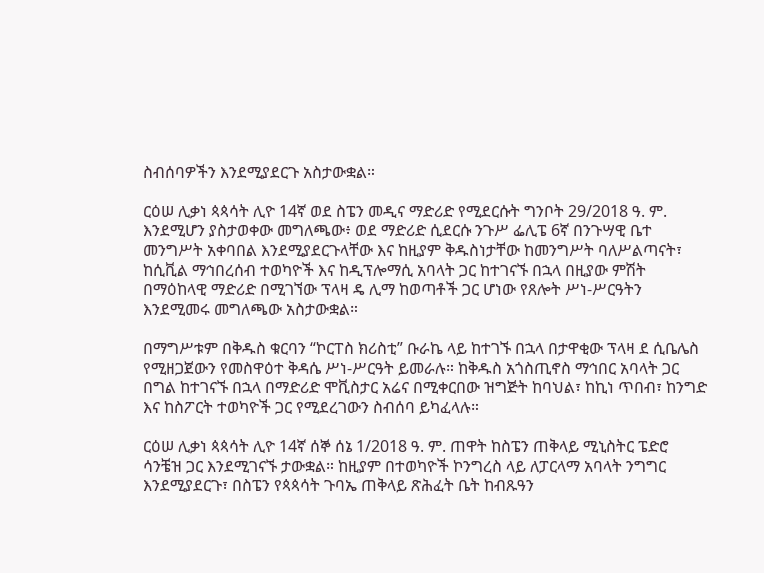ስብሰባዎችን እንደሚያደርጉ አስታውቋል።

ርዕሠ ሊቃነ ጳጳሳት ሊዮ 14ኛ ወደ ስፔን መዲና ማድሪድ የሚደርሱት ግንቦት 29/2018 ዓ. ም. እንደሚሆን ያስታወቀው መግለጫው፥ ወደ ማድሪድ ሲደርሱ ንጉሥ ፌሊፔ 6ኛ በንጉሣዊ ቤተ መንግሥት አቀባበል እንደሚያደርጉላቸው እና ከዚያም ቅዱስነታቸው ከመንግሥት ባለሥልጣናት፣ ከሲቪል ማኅበረሰብ ተወካዮች እና ከዲፕሎማሲ አባላት ጋር ከተገናኙ በኋላ በዚያው ምሽት በማዕከላዊ ማድሪድ በሚገኘው ፕላዛ ዴ ሊማ ከወጣቶች ጋር ሆነው የጸሎት ሥነ-ሥርዓትን እንደሚመሩ መግለጫው አስታውቋል።

በማግሥቱም በቅዱስ ቁርባን “ኮርፐስ ክሪስቲ” ቡራኬ ላይ ከተገኙ በኋላ በታዋቂው ፕላዛ ደ ሲቤሌስ የሚዘጋጀውን የመስዋዕተ ቅዳሴ ሥነ-ሥርዓት ይመራሉ። ከቅዱስ አጎስጢኖስ ማኅበር አባላት ጋር በግል ከተገናኙ በኋላ በማድሪድ ሞቪስታር አሬና በሚቀርበው ዝግጅት ከባህል፣ ከኪነ ጥበብ፣ ከንግድ እና ከስፖርት ተወካዮች ጋር የሚደረገውን ስብሰባ ይካፈላሉ።

ርዕሠ ሊቃነ ጳጳሳት ሊዮ 14ኛ ሰኞ ሰኔ 1/2018 ዓ. ም. ጠዋት ከስፔን ጠቅላይ ሚኒስትር ፔድሮ ሳንቼዝ ጋር እንደሚገናኙ ታውቋል። ከዚያም በተወካዮች ኮንግረስ ላይ ለፓርላማ አባላት ንግግር እንደሚያደርጉ፣ በስፔን የጳጳሳት ጉባኤ ጠቅላይ ጽሕፈት ቤት ከብጹዓን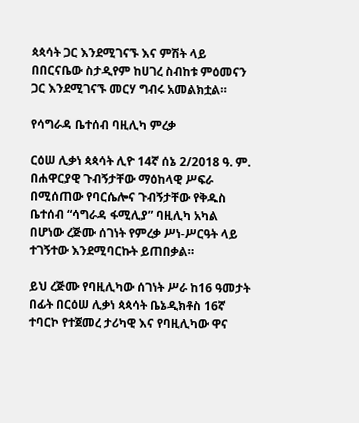ጳጳሳት ጋር እንደሚገናኙ እና ምሽት ላይ በበርናቤው ስታዲየም ከሀገረ ስብከቱ ምዕመናን ጋር እንደሚገናኙ መርሃ ግብሩ አመልክቷል።

የሳግራዳ ቤተሰብ ባዚሊካ ምረቃ

ርዕሠ ሊቃነ ጳጳሳት ሊዮ 14ኛ ሰኔ 2/2018 ዓ. ም. በሐዋርያዊ ጉብኝታቸው ማዕከላዊ ሥፍራ በሚሰጠው የባርሴሎና ጉብኝታቸው የቅዱስ ቤተሰብ “ሳግራዳ ፋሚሊያ” ባዚሊካ አካል በሆነው ረጅሙ ሰገነት የምረቃ ሥነ-ሥርዓት ላይ ተገኝተው እንደሚባርኩት ይጠበቃል።

ይህ ረጅሙ የባዚሊካው ሰገነት ሥራ ከ16 ዓመታት በፊት በርዕሠ ሊቃነ ጳጳሳት ቤኔዲክቶስ 16ኛ ተባርኮ የተጀመረ ታሪካዊ እና የባዚሊካው ዋና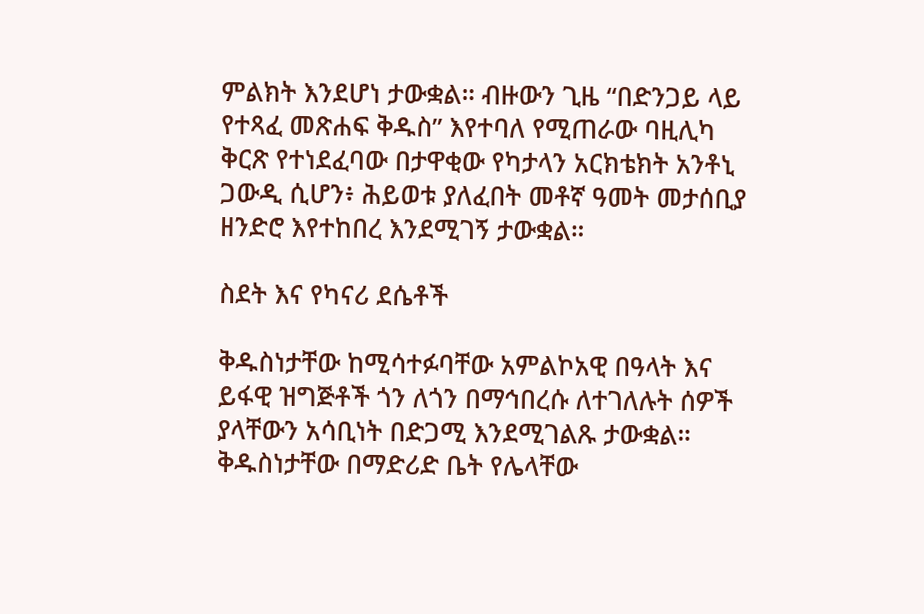ምልክት እንደሆነ ታውቋል። ብዙውን ጊዜ “በድንጋይ ላይ የተጻፈ መጽሐፍ ቅዱስ” እየተባለ የሚጠራው ባዚሊካ ቅርጽ የተነደፈባው በታዋቂው የካታላን አርክቴክት አንቶኒ ጋውዲ ሲሆን፥ ሕይወቱ ያለፈበት መቶኛ ዓመት መታሰቢያ ዘንድሮ እየተከበረ እንደሚገኝ ታውቋል።

ስደት እና የካናሪ ደሴቶች

ቅዱስነታቸው ከሚሳተፉባቸው አምልኮአዊ በዓላት እና ይፋዊ ዝግጅቶች ጎን ለጎን በማኅበረሱ ለተገለሉት ሰዎች ያላቸውን አሳቢነት በድጋሚ እንደሚገልጹ ታውቋል። ቅዱስነታቸው በማድሪድ ቤት የሌላቸው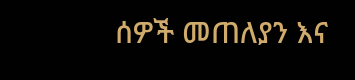ሰዎች መጠለያን እና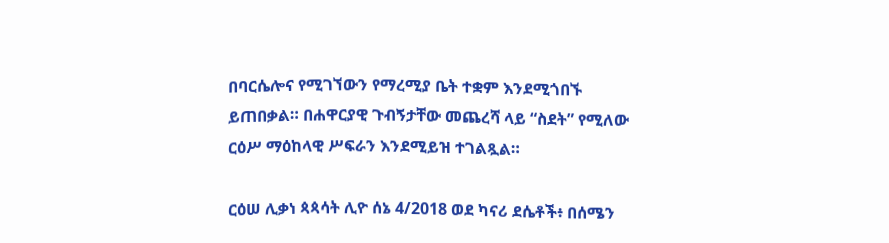በባርሴሎና የሚገኘውን የማረሚያ ቤት ተቋም እንደሚጎበኙ ይጠበቃል። በሐዋርያዊ ጉብኝታቸው መጨረሻ ላይ “ስደት” የሚለው ርዕሥ ማዕከላዊ ሥፍራን እንደሚይዝ ተገልጿል።

ርዕሠ ሊቃነ ጳጳሳት ሊዮ ሰኔ 4/2018 ወደ ካናሪ ደሴቶች፥ በሰሜን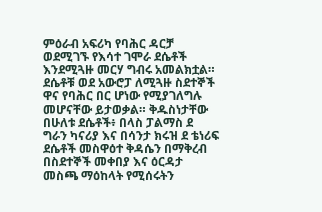ምዕራብ አፍሪካ የባሕር ዳርቻ ወደሚገኙ የእሳተ ገሞራ ደሴቶች እንደሚጓዙ መርሃ ግብሩ አመልክቷል። ደሴቶቹ ወደ አውሮፓ ለሚጓዙ ስደተኞች ዋና የባሕር በር ሆነው የሚያገለግሉ መሆናቸው ይታወቃል። ቅዱስነታቸው በሁለቱ ደሴቶች፥ በላስ ፓልማስ ደ ግራን ካናሪያ እና በሳንታ ክሩዝ ደ ቴነሪፍ ደሴቶች መስዋዕተ ቅዳሴን በማቅረብ በስደተኞች መቀበያ እና ዕርዳታ መስጫ ማዕከላት የሚሰሩትን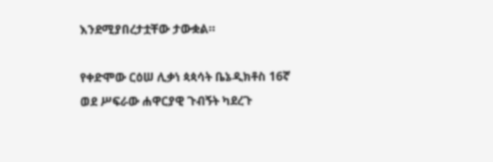እንደሚያበረታቷቸው ታውቋል።

የቀድሞው ርዕሠ ሊቃነ ጳጳሳት ቤኔዲክቶስ 16ኛ ወደ ሥፍራው ሐዋርያዊ ጉብኝት ካደረጉ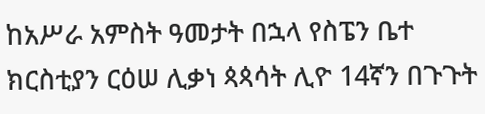ከአሥራ አምስት ዓመታት በኋላ የስፔን ቤተ ክርስቲያን ርዕሠ ሊቃነ ጳጳሳት ሊዮ 14ኛን በጉጉት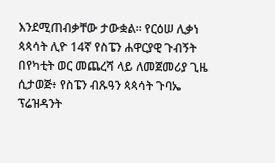እንደሚጠብቃቸው ታውቋል። የርዕሠ ሊቃነ ጳጳሳት ሊዮ 14ኛ የስፔን ሐዋርያዊ ጉብኝት በየካቲት ወር መጨረሻ ላይ ለመጀመሪያ ጊዜ ሲታወጅ፥ የስፔን ብጹዓን ጳጳሳት ጉባኤ ፕሬዝዳንት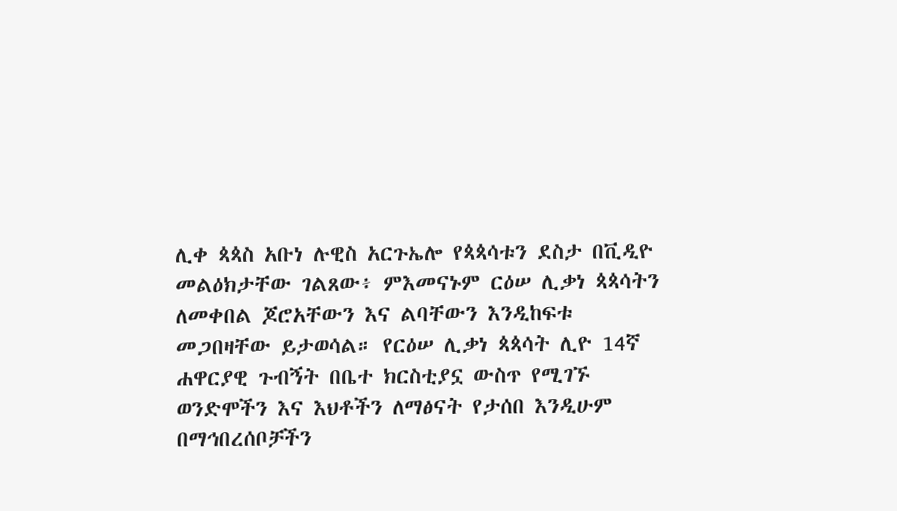ሊቀ ጳጳስ አቡነ ሉዊስ አርጉኤሎ የጳጳሳቱን ደስታ በቪዲዮ መልዕክታቸው ገልጸው፥ ምእመናኑም ርዕሠ ሊቃነ ጳጳሳትን ለመቀበል ጆሮአቸውን እና ልባቸውን እንዲከፍቱ መጋበዛቸው ይታወሳል። የርዕሠ ሊቃነ ጳጳሳት ሊዮ 14ኛ ሐዋርያዊ ጉብኝት በቤተ ክርስቲያኗ ውስጥ የሚገኙ ወንድሞችን እና እህቶችን ለማፅናት የታሰበ እንዲሁም በማኅበረሰቦቻችን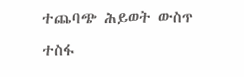ተጨባጭ ሕይወት ውስጥ ተስፋ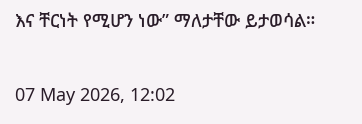እና ቸርነት የሚሆን ነው” ማለታቸው ይታወሳል።

07 May 2026, 12:02